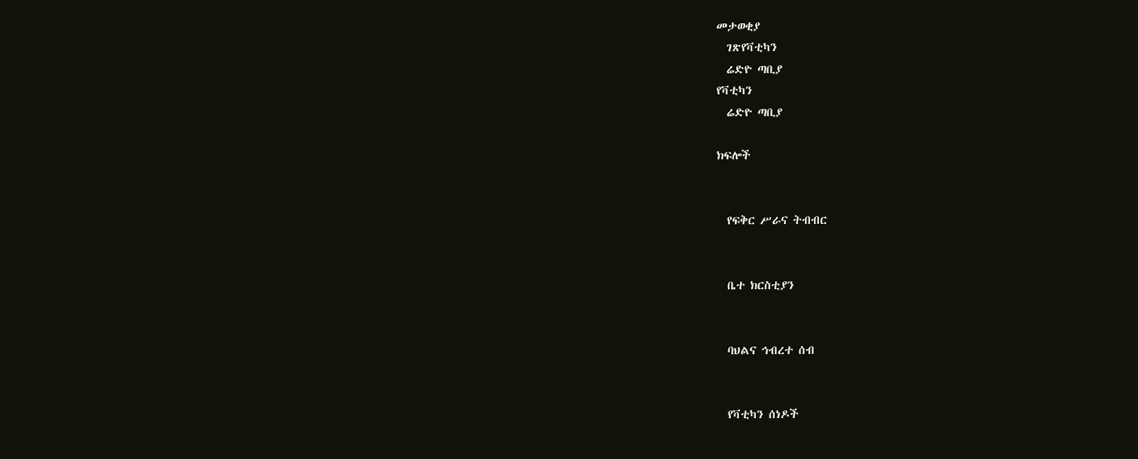መታወቂያ
  ገጽየቫቲካን
  ሬድዮ ጣቢያ
የቫቲካን
  ሬድዮ ጣቢያ

ክፍሎች


  የፍቅር ሥራና ትብብር


  ቤተ ክርስቲያን


  ባህልና ኅብረተ ሰብ


  የቫቲካን ሰነዶች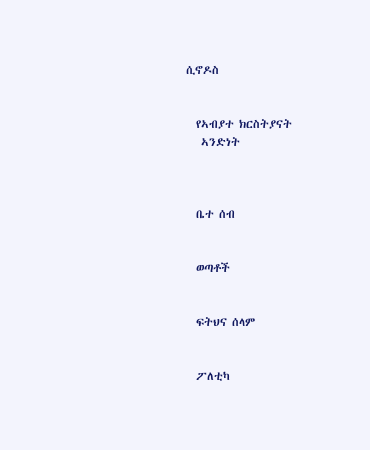ሲኖዶስ


  የኣብያተ ክርስትያናት
   ኣንድነት



  ቤተ ሰብ


  ወጣቶች


  ፍትህና ሰላም


  ፖለቲካ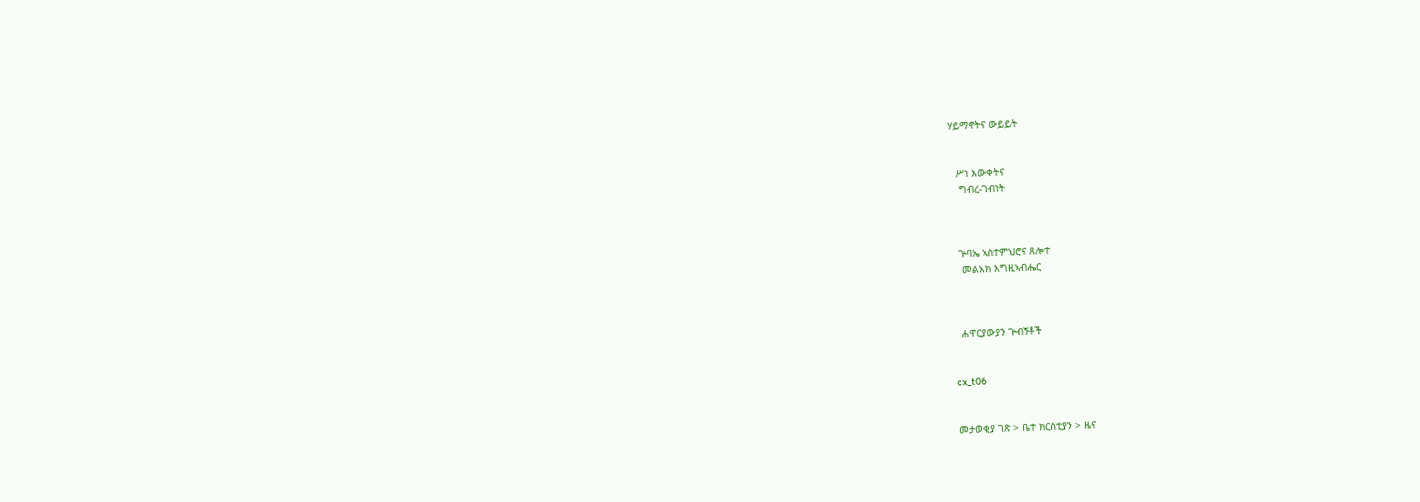ሃይማኖትና ውይይት


  ሥነ እውቀትና
   ግብረ-ገብነት



  ጕባኤ ኣስተምህሮና ጸሎተ
   መልአክ እግዚኣብሔር



  ሐዋርያውያን ጕብኝቶች


cx_t06


መታወቂያ ገጽ > ቤተ ክርስቲያን > ዜና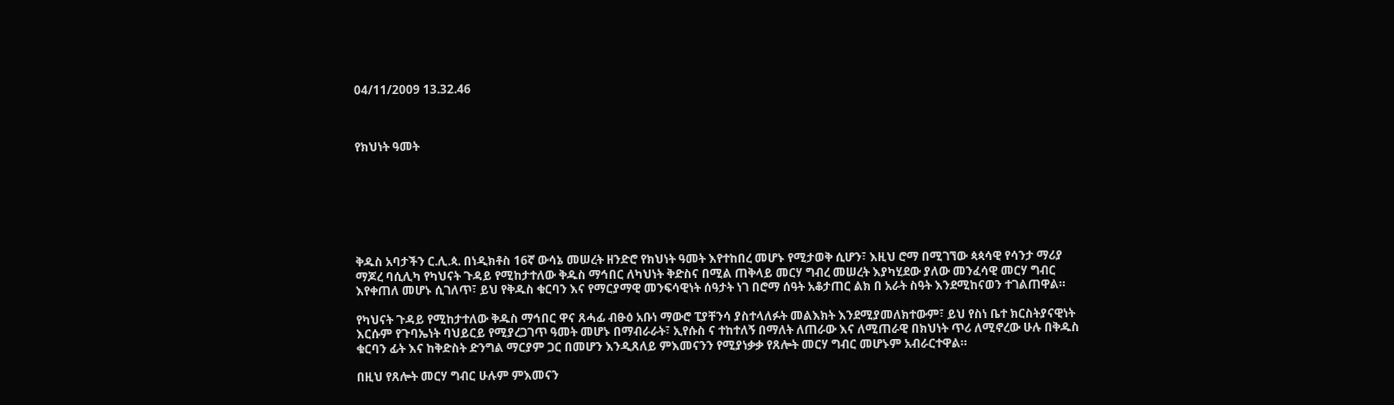04/11/2009 13.32.46



የክህነት ዓመት







ቅዱስ አባታችን ር.ሊ.ጳ. በነዲክቶስ 16ኛ ውሳኔ መሠረት ዘንድሮ የክህነት ዓመት እየተከበረ መሆኑ የሚታወቅ ሲሆን፣ እዚህ ሮማ በሚገኘው ጳጳሳዊ የሳንታ ማሪያ ማጆረ ባሲሊካ የካህናት ጉዳይ የሚከታተለው ቅዱስ ማኅበር ለካህነት ቅድስና በሚል ጠቅላይ መርሃ ግብረ መሠረት እያካሂደው ያለው መንፈሳዊ መርሃ ግብር እየቀጠለ መሆኑ ሲገለጥ፣ ይህ የቅዱስ ቁርባን እና የማርያማዊ መንፍሳዊነት ሰዓታት ነገ በሮማ ሰዓት አቆታጠር ልክ በ አራት ስዓት እንደሚከናወን ተገልጠዋል።

የካህናት ጉዳይ የሚከታተለው ቅዱስ ማኅበር ዋና ጸሓፊ ብፁዕ አቡነ ማውሮ ፒያቸንሳ ያስተላለፉት መልእክት እንደሚያመለክተውም፣ ይህ የስነ ቤተ ክርስትያናዊነት እርሱም የጉባኤነት ባህይርይ የሚያረጋገጥ ዓመት መሆኑ በማብራራት፣ ኢየሱስ ና ተከተለኝ በማለት ለጠራው እና ለሚጠራዊ በክህነት ጥሪ ለሚኖረው ሁሉ በቅዱስ ቁርባን ፊት እና ከቅድስት ድንግል ማርያም ጋር በመሆን እንዲጸለይ ምእመናንን የሚያነቃቃ የጸሎት መርሃ ግብር መሆኑም አብራርተዋል።

በዚህ የጸሎት መርሃ ግብር ሁሉም ምእመናን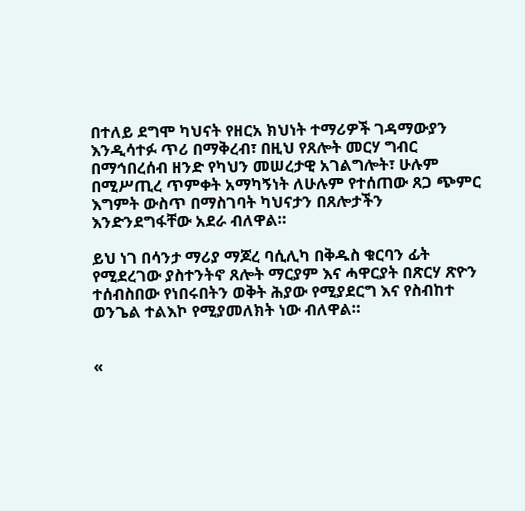በተለይ ደግሞ ካህናት የዘርአ ክህነት ተማሪዎች ገዳማውያን እንዲሳተፉ ጥሪ በማቅረብ፣ በዚህ የጸሎት መርሃ ግብር በማኅበረሰብ ዘንድ የካህን መሠረታዊ አገልግሎት፣ ሁሉም በሚሥጢረ ጥምቀት አማካኝነት ለሁሉም የተሰጠው ጸጋ ጭምር እግምት ውስጥ በማስገባት ካህናታን በጸሎታችን እንድንደግፋቸው አደራ ብለዋል።

ይህ ነገ በሳንታ ማሪያ ማጆረ ባሲሊካ በቅዱስ ቁርባን ፊት የሚደረገው ያስተንትኖ ጸሎት ማርያም እና ሓዋርያት በጽርሃ ጽዮን ተሰብስበው የነበሩበትን ወቅት ሕያው የሚያደርግ እና የስብከተ ወንጌል ተልእኮ የሚያመለክት ነው ብለዋል።


«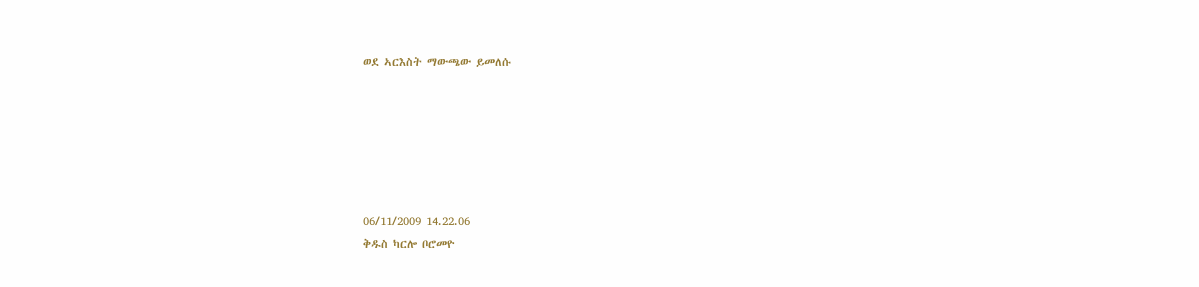ወደ ኣርእስት ማውጫው ይመለሱ






06/11/2009 14.22.06
ቅዱስ ካርሎ ቦሮመዮ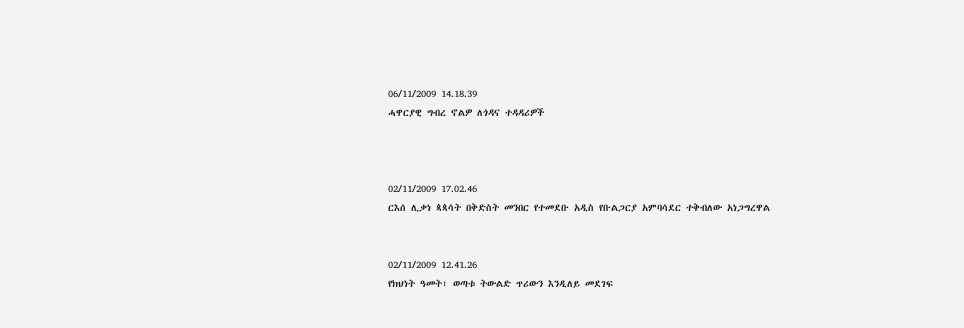06/11/2009 14.18.39
ሓዋርያዊ ግብረ ኖልዎ ለጎዳና ተዳዳሪዎች



02/11/2009 17.02.46
ርእሰ ሊቃነ ጳጳሳት በቅድስት መንበር የተመደቡ አዲስ የቡልጋርያ አምባሳደር ተቅብለው አነጋግረዋል


02/11/2009 12.41.26
የክህነት ዓመት፣ ወጣቱ ትውልድ ጥሪውን እንዲለይ መደገፍ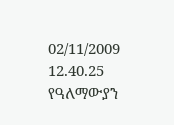02/11/2009 12.40.25
የዓለማውያን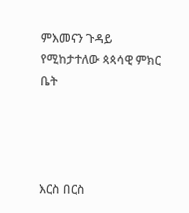ምእመናን ጉዳይ የሚከታተለው ጳጳሳዊ ምክር ቤት




እርስ በርስ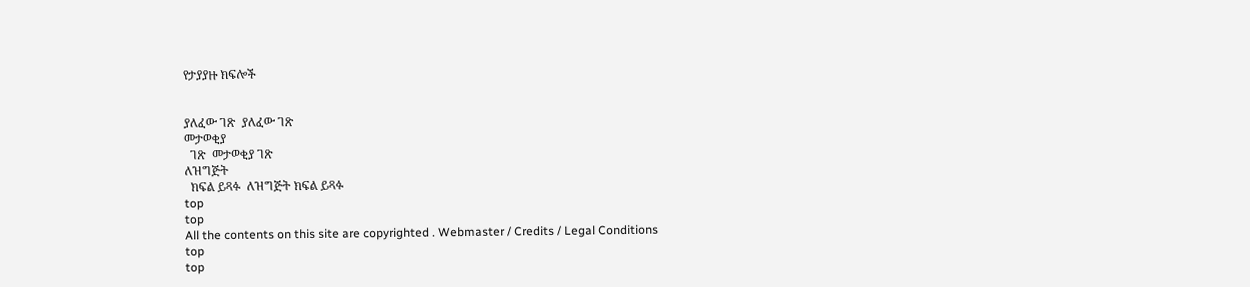የታያያዙ ክፍሎች


ያለፈው ገጽ  ያለፈው ገጽ
መታወቂያ
  ገጽ  መታወቂያ ገጽ
ለዝግጅት
  ክፍል ይጻፉ  ለዝግጅት ክፍል ይጻፉ
top
top
All the contents on this site are copyrighted . Webmaster / Credits / Legal Conditions
top
top